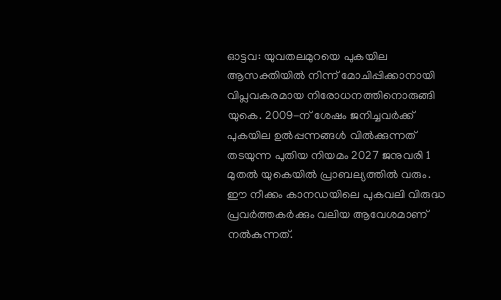ഓട്ടവ: യുവതലമുറയെ പുകയില ആസക്തിയിൽ നിന്ന് മോചിപ്പിക്കാനായി വിപ്ലവകരമായ നിരോധനത്തിനൊരുങ്ങി യുകെ. 2009-ന് ശേഷം ജനിച്ചവർക്ക് പുകയില ഉൽപ്പന്നങ്ങൾ വിൽക്കുന്നത് തടയുന്ന പുതിയ നിയമം 2027 ജനുവരി 1 മുതൽ യുകെയിൽ പ്രാബല്യത്തിൽ വരും. ഈ നീക്കം കാനഡയിലെ പുകവലി വിരുദ്ധ പ്രവർത്തകർക്കും വലിയ ആവേശമാണ് നൽകുന്നത്.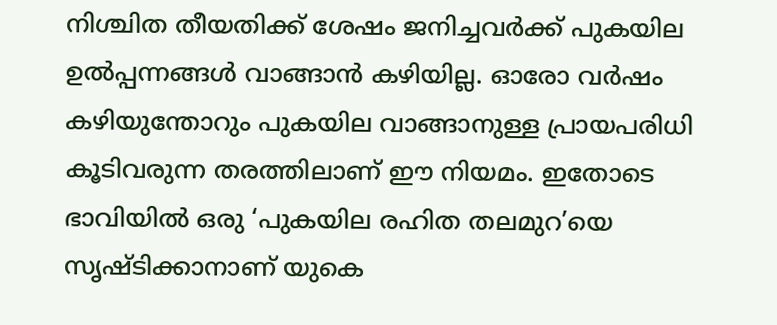നിശ്ചിത തീയതിക്ക് ശേഷം ജനിച്ചവർക്ക് പുകയില ഉൽപ്പന്നങ്ങൾ വാങ്ങാൻ കഴിയില്ല. ഓരോ വർഷം കഴിയുന്തോറും പുകയില വാങ്ങാനുള്ള പ്രായപരിധി കൂടിവരുന്ന തരത്തിലാണ് ഈ നിയമം. ഇതോടെ ഭാവിയിൽ ഒരു ‘പുകയില രഹിത തലമുറ’യെ സൃഷ്ടിക്കാനാണ് യുകെ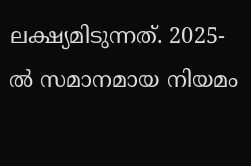ലക്ഷ്യമിടുന്നത്. 2025-ൽ സമാനമായ നിയമം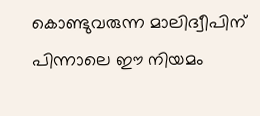കൊണ്ടുവരുന്ന മാലിദ്വീപിന് പിന്നാലെ ഈ നിയമം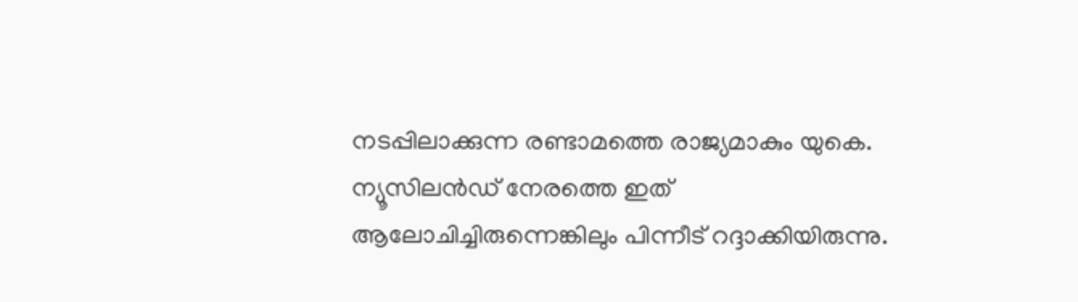നടപ്പിലാക്കുന്ന രണ്ടാമത്തെ രാജ്യമാകും യുകെ. ന്യൂസിലൻഡ് നേരത്തെ ഇത് ആലോചിച്ചിരുന്നെങ്കിലും പിന്നീട് റദ്ദാക്കിയിരുന്നു.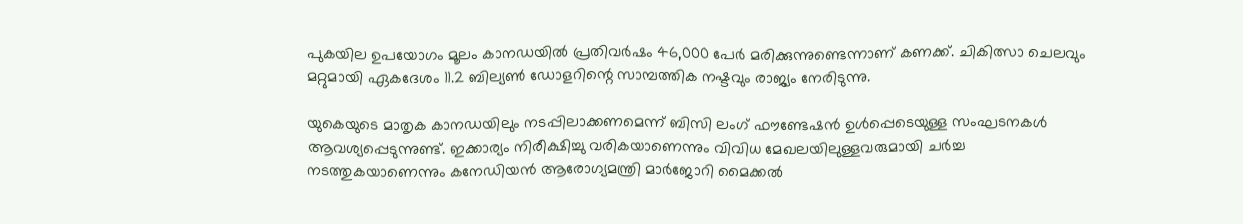പുകയില ഉപയോഗം മൂലം കാനഡയിൽ പ്രതിവർഷം 46,000 പേർ മരിക്കുന്നുണ്ടെന്നാണ് കണക്ക്. ചികിത്സാ ചെലവും മറ്റുമായി ഏകദേശം 11.2 ബില്യൺ ഡോളറിന്റെ സാമ്പത്തിക നഷ്ടവും രാജ്യം നേരിടുന്നു.

യുകെയുടെ മാതൃക കാനഡയിലും നടപ്പിലാക്കണമെന്ന് ബിസി ലംഗ് ഫൗണ്ടേഷൻ ഉൾപ്പെടെയുള്ള സംഘടനകൾ ആവശ്യപ്പെടുന്നുണ്ട്. ഇക്കാര്യം നിരീക്ഷിച്ചു വരികയാണെന്നും വിവിധ മേഖലയിലുള്ളവരുമായി ചർച്ച നടത്തുകയാണെന്നും കനേഡിയൻ ആരോഗ്യമന്ത്രി മാർജോറി മൈക്കൽ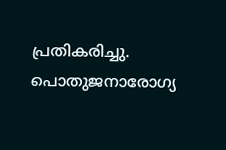പ്രതികരിച്ചു. പൊതുജനാരോഗ്യ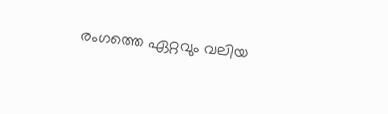രംഗത്തെ ഏറ്റവും വലിയ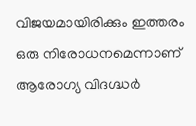വിജയമായിരിക്കും ഇത്തരം ഒരു നിരോധനമെന്നാണ് ആരോഗ്യ വിദഗ്ദ്ധർ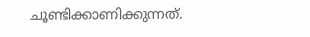ചൂണ്ടിക്കാണിക്കുന്നത്.